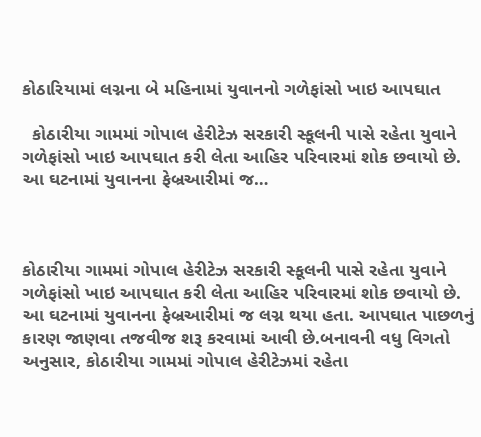કોઠારિયામાં લગ્નના બે મહિનામાં યુવાનનો ગળેફાંસો ખાઇ આપઘાત

  કોઠારીયા ગામમાં ગોપાલ હેરીટેઝ સરકારી સ્કૂલની પાસે રહેતા યુવાને ગળેફાંસો ખાઇ આપઘાત કરી લેતા આહિર પરિવારમાં શોક છવાયો છે. આ ઘટનામાં યુવાનના ફેબ્રઆરીમાં જ…



કોઠારીયા ગામમાં ગોપાલ હેરીટેઝ સરકારી સ્કૂલની પાસે રહેતા યુવાને ગળેફાંસો ખાઇ આપઘાત કરી લેતા આહિર પરિવારમાં શોક છવાયો છે. આ ઘટનામાં યુવાનના ફેબ્રઆરીમાં જ લગ્ન થયા હતા. આપઘાત પાછળનું કારણ જાણવા તજવીજ શરૂ કરવામાં આવી છે.બનાવની વધુ વિગતો અનુસાર, કોઠારીયા ગામમાં ગોપાલ હેરીટેઝમાં રહેતા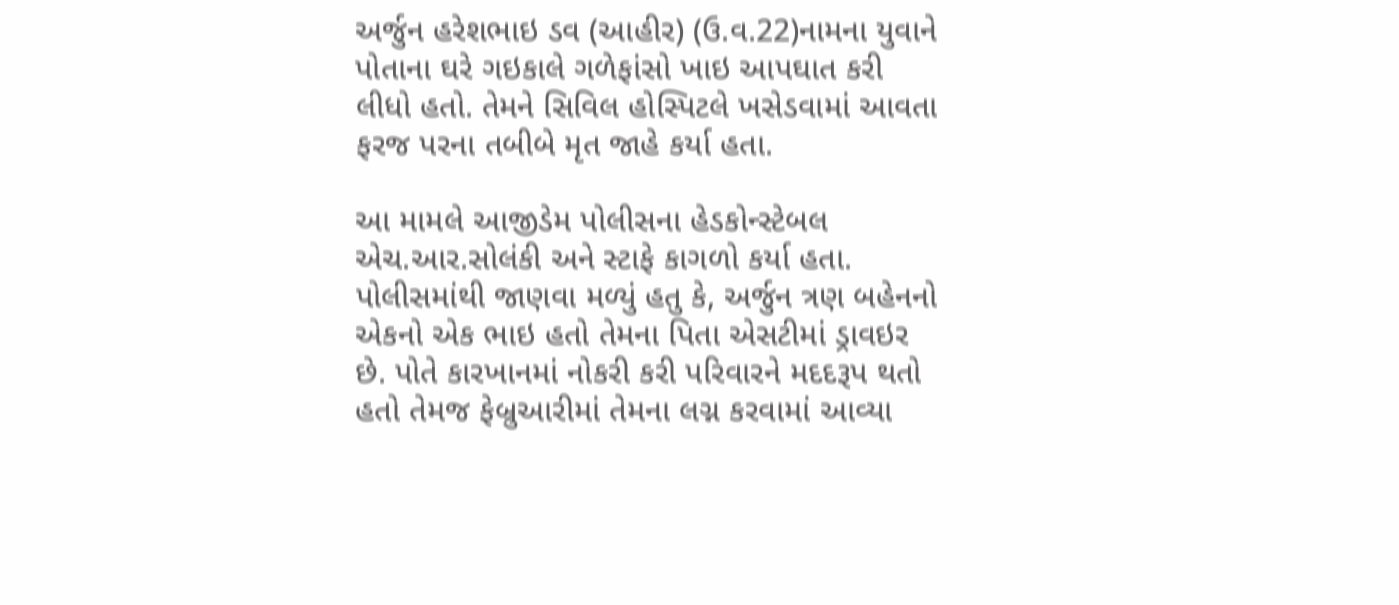અર્જુન હરેશભાઇ ડવ (આહીર) (ઉ.વ.22)નામના યુવાને પોતાના ઘરે ગઇકાલે ગળેફાંસો ખાઇ આપઘાત કરી લીધો હતો. તેમને સિવિલ હોસ્પિટલે ખસેડવામાં આવતા ફરજ પરના તબીબે મૃત જાહે કર્યા હતા.

આ મામલે આજીડેમ પોલીસના હેડકોન્સ્ટેબલ એચ.આર.સોલંકી અને સ્ટાફે કાગળો કર્યા હતા. પોલીસમાંથી જાણવા મળ્યું હતુ કે, અર્જુન ત્રણ બહેનનો એકનો એક ભાઇ હતો તેમના પિતા એસટીમાં ડ્રાવઇર છે. પોતે કારખાનમાં નોકરી કરી પરિવારને મદદરૂપ થતો હતો તેમજ ફેબ્રુઆરીમાં તેમના લગ્ન કરવામાં આવ્યા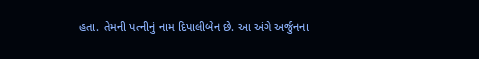હતા. તેમની પત્નીનું નામ દિપાલીબેન છે. આ અંગે અર્જુનના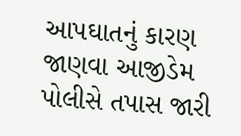આપઘાતનું કારણ જાણવા આજીડેમ પોલીસે તપાસ જારી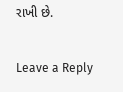રાખી છે.

Leave a Reply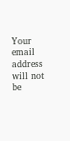Your email address will not be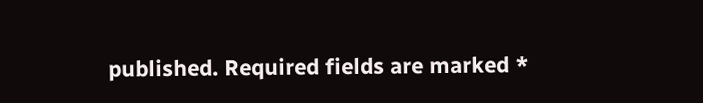published. Required fields are marked *